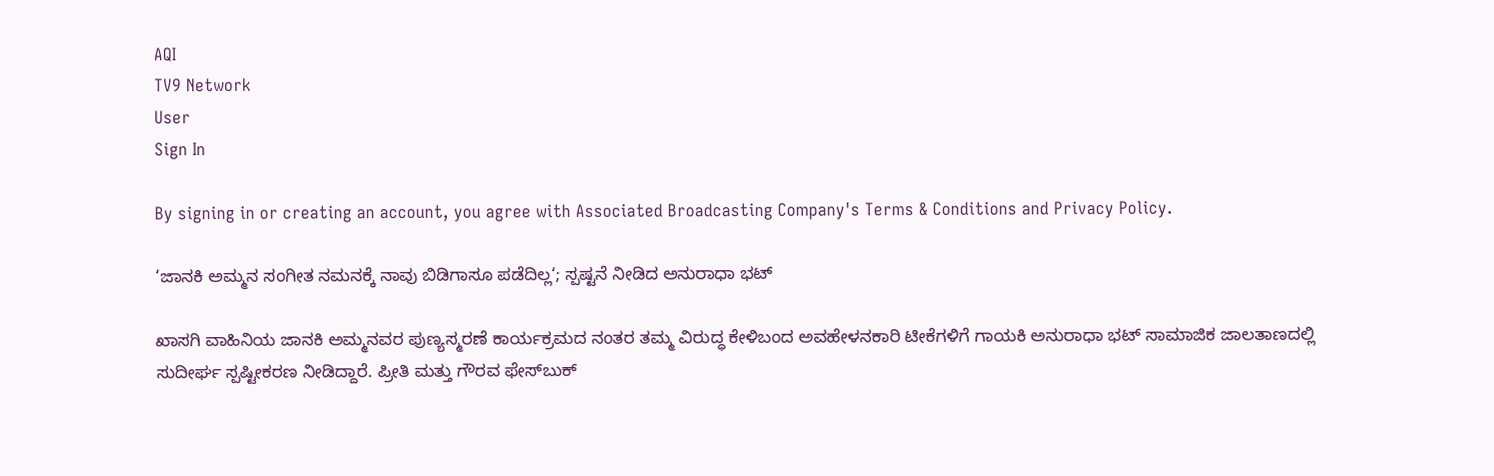AQI
TV9 Network
User
Sign In

By signing in or creating an account, you agree with Associated Broadcasting Company's Terms & Conditions and Privacy Policy.

‘ಜಾನಕಿ ಅಮ್ಮನ ಸಂಗೀತ ನಮನಕ್ಕೆ ನಾವು ಬಿಡಿಗಾಸೂ ಪಡೆದಿಲ್ಲ‘; ಸ್ಪಷ್ಟನೆ ನೀಡಿದ ಅನುರಾಧಾ ಭಟ್

ಖಾಸಗಿ ವಾಹಿನಿಯ ಜಾನಕಿ ಅಮ್ಮನವರ ಪುಣ್ಯಸ್ಮರಣೆ ಕಾರ್ಯಕ್ರಮದ ನಂತರ ತಮ್ಮ ವಿರುದ್ಧ ಕೇಳಿಬಂದ ಅವಹೇಳನಕಾರಿ ಟೀಕೆಗಳಿಗೆ ಗಾಯಕಿ ಅನುರಾಧಾ ಭಟ್ ಸಾಮಾಜಿಕ ಜಾಲತಾಣದಲ್ಲಿ ಸುದೀರ್ಘ ಸ್ಪಷ್ಟೀಕರಣ ನೀಡಿದ್ದಾರೆ. ಪ್ರೀತಿ ಮತ್ತು ಗೌರವ ಫೇಸ್‌ಬುಕ್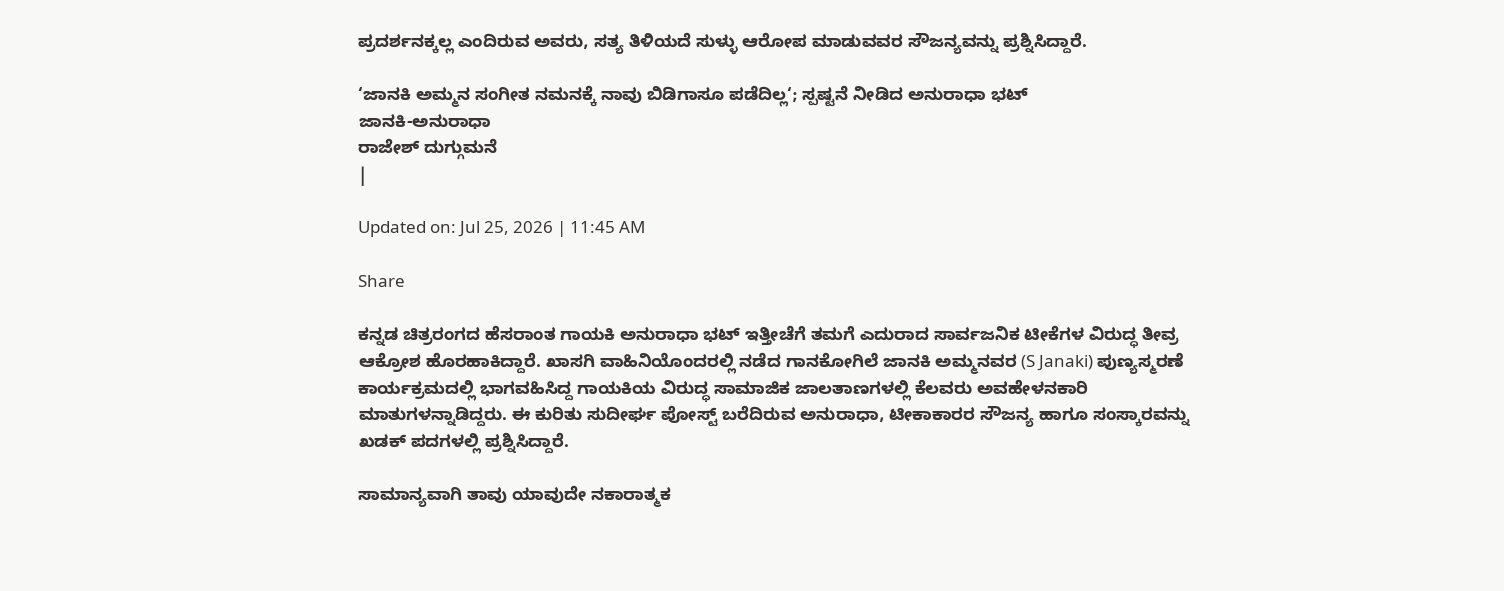ಪ್ರದರ್ಶನಕ್ಕಲ್ಲ ಎಂದಿರುವ ಅವರು, ಸತ್ಯ ತಿಳಿಯದೆ ಸುಳ್ಳು ಆರೋಪ ಮಾಡುವವರ ಸೌಜನ್ಯವನ್ನು ಪ್ರಶ್ನಿಸಿದ್ದಾರೆ.

‘ಜಾನಕಿ ಅಮ್ಮನ ಸಂಗೀತ ನಮನಕ್ಕೆ ನಾವು ಬಿಡಿಗಾಸೂ ಪಡೆದಿಲ್ಲ‘; ಸ್ಪಷ್ಟನೆ ನೀಡಿದ ಅನುರಾಧಾ ಭಟ್
ಜಾನಕಿ-ಅನುರಾಧಾ
ರಾಜೇಶ್ ದುಗ್ಗುಮನೆ
|

Updated on: Jul 25, 2026 | 11:45 AM

Share

ಕನ್ನಡ ಚಿತ್ರರಂಗದ ಹೆಸರಾಂತ ಗಾಯಕಿ ಅನುರಾಧಾ ಭಟ್ ಇತ್ತೀಚೆಗೆ ತಮಗೆ ಎದುರಾದ ಸಾರ್ವಜನಿಕ ಟೀಕೆಗಳ ವಿರುದ್ಧ ತೀವ್ರ ಆಕ್ರೋಶ ಹೊರಹಾಕಿದ್ದಾರೆ. ಖಾಸಗಿ ವಾಹಿನಿಯೊಂದರಲ್ಲಿ ನಡೆದ ಗಾನಕೋಗಿಲೆ ಜಾನಕಿ ಅಮ್ಮನವರ (S Janaki) ಪುಣ್ಯಸ್ಮರಣೆ ಕಾರ್ಯಕ್ರಮದಲ್ಲಿ ಭಾಗವಹಿಸಿದ್ದ ಗಾಯಕಿಯ ವಿರುದ್ಧ ಸಾಮಾಜಿಕ ಜಾಲತಾಣಗಳಲ್ಲಿ ಕೆಲವರು ಅವಹೇಳನಕಾರಿ ಮಾತುಗಳನ್ನಾಡಿದ್ದರು. ಈ ಕುರಿತು ಸುದೀರ್ಘ ಪೋಸ್ಟ್ ಬರೆದಿರುವ ಅನುರಾಧಾ, ಟೀಕಾಕಾರರ ಸೌಜನ್ಯ ಹಾಗೂ ಸಂಸ್ಕಾರವನ್ನು ಖಡಕ್ ಪದಗಳಲ್ಲಿ ಪ್ರಶ್ನಿಸಿದ್ದಾರೆ.

ಸಾಮಾನ್ಯವಾಗಿ ತಾವು ಯಾವುದೇ ನಕಾರಾತ್ಮಕ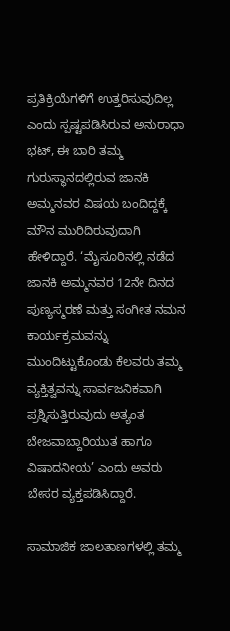ಪ್ರತಿಕ್ರಿಯೆಗಳಿಗೆ ಉತ್ತರಿಸುವುದಿಲ್ಲ ಎಂದು ಸ್ಪಷ್ಟಪಡಿಸಿರುವ ಅನುರಾಧಾ ಭಟ್, ಈ ಬಾರಿ ತಮ್ಮ ಗುರುಸ್ಥಾನದಲ್ಲಿರುವ ಜಾನಕಿ ಅಮ್ಮನವರ ವಿಷಯ ಬಂದಿದ್ದಕ್ಕೆ ಮೌನ ಮುರಿದಿರುವುದಾಗಿ ಹೇಳಿದ್ದಾರೆ. ‘ಮೈಸೂರಿನಲ್ಲಿ ನಡೆದ ಜಾನಕಿ ಅಮ್ಮನವರ 12ನೇ ದಿನದ ಪುಣ್ಯಸ್ಮರಣೆ ಮತ್ತು ಸಂಗೀತ ನಮನ ಕಾರ್ಯಕ್ರಮವನ್ನು ಮುಂದಿಟ್ಟುಕೊಂಡು ಕೆಲವರು ತಮ್ಮ ವ್ಯಕ್ತಿತ್ವವನ್ನು ಸಾರ್ವಜನಿಕವಾಗಿ ಪ್ರಶ್ನಿಸುತ್ತಿರುವುದು ಅತ್ಯಂತ ಬೇಜವಾಬ್ದಾರಿಯುತ ಹಾಗೂ ವಿಷಾದನೀಯ’ ಎಂದು ಅವರು ಬೇಸರ ವ್ಯಕ್ತಪಡಿಸಿದ್ದಾರೆ.

ಸಾಮಾಜಿಕ ಜಾಲತಾಣಗಳಲ್ಲಿ ತಮ್ಮ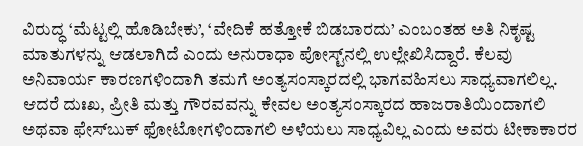ವಿರುದ್ಧ ‘ಮೆಟ್ಟಲ್ಲಿ ಹೊಡಿಬೇಕು’, ‘ವೇದಿಕೆ ಹತ್ತೋಕೆ ಬಿಡಬಾರದು’ ಎಂಬಂತಹ ಅತಿ ನಿಕೃಷ್ಟ ಮಾತುಗಳನ್ನು ಆಡಲಾಗಿದೆ ಎಂದು ಅನುರಾಧಾ ಪೋಸ್ಟ್‌ನಲ್ಲಿ ಉಲ್ಲೇಖಿಸಿದ್ದಾರೆ. ಕೆಲವು ಅನಿವಾರ್ಯ ಕಾರಣಗಳಿಂದಾಗಿ ತಮಗೆ ಅಂತ್ಯಸಂಸ್ಕಾರದಲ್ಲಿ ಭಾಗವಹಿಸಲು ಸಾಧ್ಯವಾಗಲಿಲ್ಲ. ಆದರೆ ದುಃಖ, ಪ್ರೀತಿ ಮತ್ತು ಗೌರವವನ್ನು ಕೇವಲ ಅಂತ್ಯಸಂಸ್ಕಾರದ ಹಾಜರಾತಿಯಿಂದಾಗಲಿ ಅಥವಾ ಫೇಸ್‌ಬುಕ್ ಫೋಟೋಗಳಿಂದಾಗಲಿ ಅಳೆಯಲು ಸಾಧ್ಯವಿಲ್ಲ ಎಂದು ಅವರು ಟೀಕಾಕಾರರ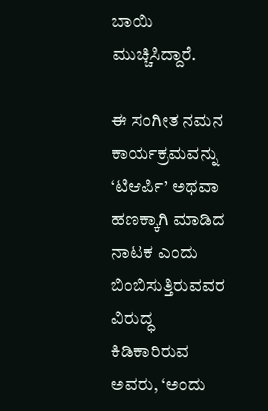ಬಾಯಿ ಮುಚ್ಚಿಸಿದ್ದಾರೆ.

ಈ ಸಂಗೀತ ನಮನ ಕಾರ್ಯಕ್ರಮವನ್ನು ‘ಟಿಆರ್ಪಿ’ ಅಥವಾ ಹಣಕ್ಕಾಗಿ ಮಾಡಿದ ನಾಟಕ ಎಂದು ಬಿಂಬಿಸುತ್ತಿರುವವರ ವಿರುದ್ಧ ಕಿಡಿಕಾರಿರುವ ಅವರು, ‘ಅಂದು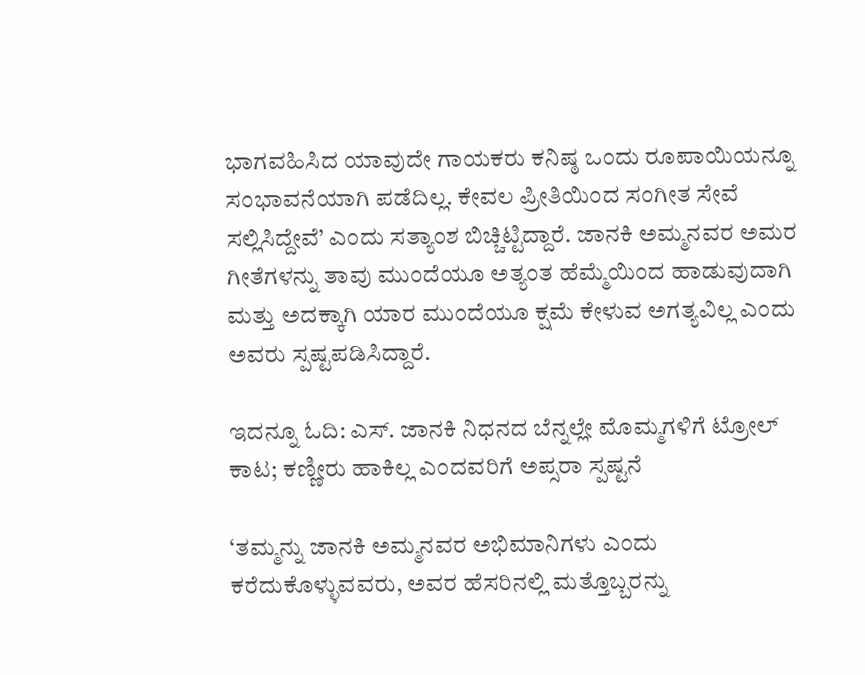ಭಾಗವಹಿಸಿದ ಯಾವುದೇ ಗಾಯಕರು ಕನಿಷ್ಠ ಒಂದು ರೂಪಾಯಿಯನ್ನೂ ಸಂಭಾವನೆಯಾಗಿ ಪಡೆದಿಲ್ಲ. ಕೇವಲ ಪ್ರೀತಿಯಿಂದ ಸಂಗೀತ ಸೇವೆ ಸಲ್ಲಿಸಿದ್ದೇವೆ’ ಎಂದು ಸತ್ಯಾಂಶ ಬಿಚ್ಚಿಟ್ಟಿದ್ದಾರೆ. ಜಾನಕಿ ಅಮ್ಮನವರ ಅಮರ ಗೀತೆಗಳನ್ನು ತಾವು ಮುಂದೆಯೂ ಅತ್ಯಂತ ಹೆಮ್ಮೆಯಿಂದ ಹಾಡುವುದಾಗಿ ಮತ್ತು ಅದಕ್ಕಾಗಿ ಯಾರ ಮುಂದೆಯೂ ಕ್ಷಮೆ ಕೇಳುವ ಅಗತ್ಯವಿಲ್ಲ ಎಂದು ಅವರು ಸ್ಪಷ್ಟಪಡಿಸಿದ್ದಾರೆ.

ಇದನ್ನೂ ಓದಿ: ಎಸ್. ಜಾನಕಿ ನಿಧನದ ಬೆನ್ನಲ್ಲೇ ಮೊಮ್ಮಗಳಿಗೆ ಟ್ರೋಲ್ ಕಾಟ; ಕಣ್ಣೀರು ಹಾಕಿಲ್ಲ ಎಂದವರಿಗೆ ಅಪ್ಸರಾ ಸ್ಪಷ್ಟನೆ

‘ತಮ್ಮನ್ನು ಜಾನಕಿ ಅಮ್ಮನವರ ಅಭಿಮಾನಿಗಳು ಎಂದು ಕರೆದುಕೊಳ್ಳುವವರು, ಅವರ ಹೆಸರಿನಲ್ಲಿ ಮತ್ತೊಬ್ಬರನ್ನು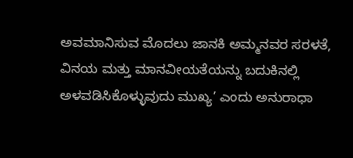ಅವಮಾನಿಸುವ ಮೊದಲು ಜಾನಕಿ ಅಮ್ಮನವರ ಸರಳತೆ, ವಿನಯ ಮತ್ತು ಮಾನವೀಯತೆಯನ್ನು ಬದುಕಿನಲ್ಲಿ ಅಳವಡಿಸಿಕೊಳ್ಳುವುದು ಮುಖ್ಯ’ ಎಂದು ಅನುರಾಧಾ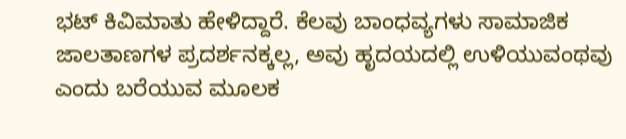ಭಟ್ ಕಿವಿಮಾತು ಹೇಳಿದ್ದಾರೆ. ಕೆಲವು ಬಾಂಧವ್ಯಗಳು ಸಾಮಾಜಿಕ ಜಾಲತಾಣಗಳ ಪ್ರದರ್ಶನಕ್ಕಲ್ಲ, ಅವು ಹೃದಯದಲ್ಲಿ ಉಳಿಯುವಂಥವು ಎಂದು ಬರೆಯುವ ಮೂಲಕ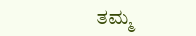ತಮ್ಮ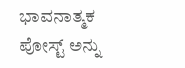ಭಾವನಾತ್ಮಕ ಪೋಸ್ಟ್ ಅನ್ನು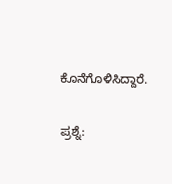ಕೊನೆಗೊಳಿಸಿದ್ದಾರೆ.

ಪ್ರಶ್ನೆ: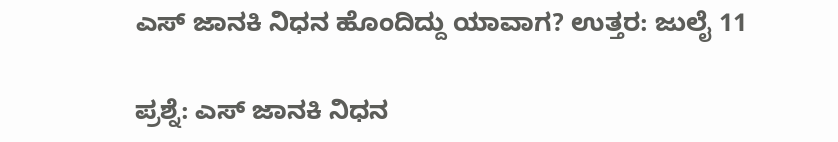ಎಸ್ ಜಾನಕಿ ನಿಧನ ಹೊಂದಿದ್ದು ಯಾವಾಗ? ಉತ್ತರ: ಜುಲೈ 11

ಪ್ರಶ್ನೆ: ಎಸ್ ಜಾನಕಿ ನಿಧನ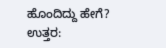ಹೊಂದಿದ್ದು ಹೇಗೆ? ಉತ್ತರ: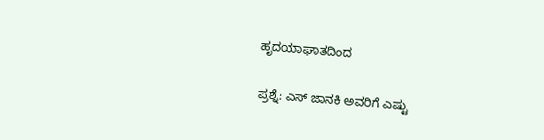ಹೃದಯಾಘಾತದಿಂದ

ಪ್ರಶ್ನೆ: ಎಸ್ ಜಾನಕಿ ಅವರಿಗೆ ಎಷ್ಟು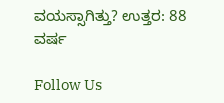ವಯಸ್ಸಾಗಿತ್ತು? ಉತ್ತರ: 88 ವರ್ಷ

Follow Us